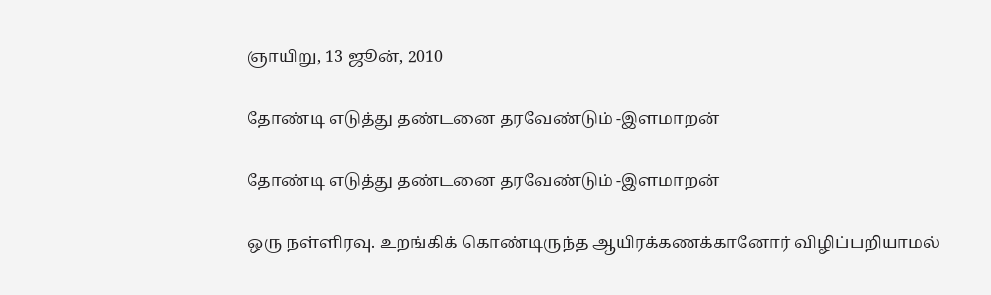ஞாயிறு, 13 ஜூன், 2010

தோண்டி எடுத்து தண்டனை தரவேண்டும் -இளமாறன்

தோண்டி எடுத்து தண்டனை தரவேண்டும் -இளமாறன்

ஒரு நள்ளிரவு. உறங்கிக் கொண்டிருந்த ஆயிரக்கணக்கானோர் விழிப்பறியாமல்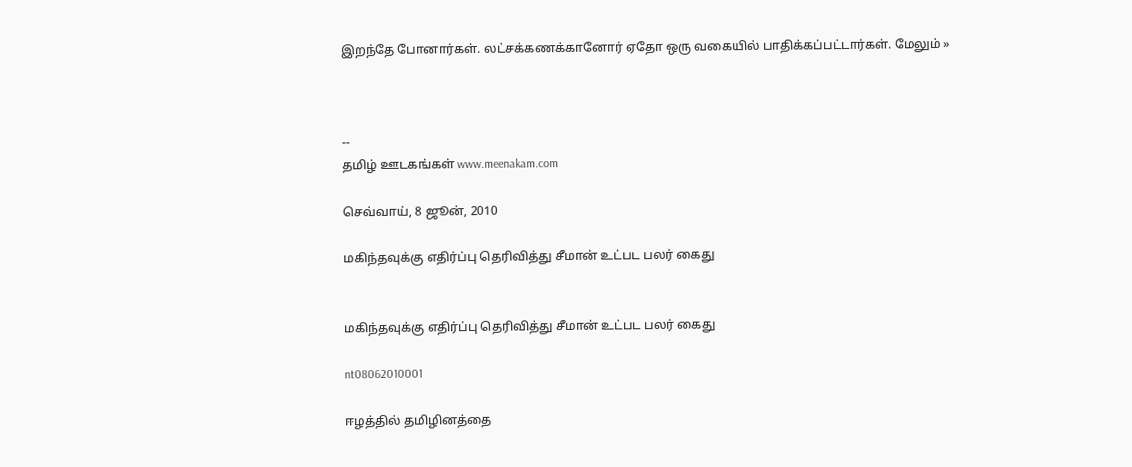இறந்தே போனார்கள். லட்சக்கணக்கானோர் ஏதோ ஒரு வகையில் பாதிக்கப்பட்டார்கள். மேலும் »



--
தமிழ் ஊடகங்கள் www.meenakam.com

செவ்வாய், 8 ஜூன், 2010

மகிந்தவுக்கு எதிர்ப்பு தெரிவித்து சீமான் உட்பட பலர் கைது


மகிந்தவுக்கு எதிர்ப்பு தெரிவித்து சீமான் உட்பட பலர் கைது

nt08062010001

ஈழத்தில் தமிழினத்தை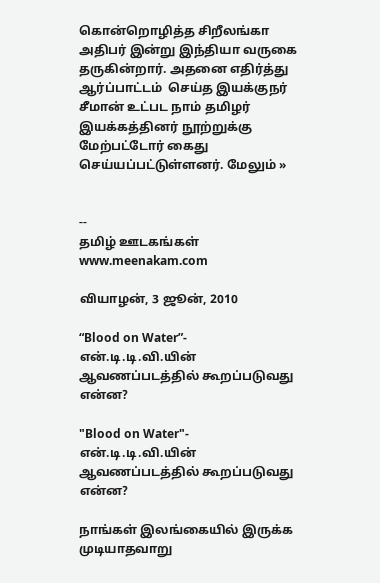கொன்றொழித்த சிறீலங்கா அதிபர் இன்று இந்தியா வருகை தருகின்றார். அதனை எதிர்த்து ஆர்ப்பாட்டம்  செய்த இயக்குநர் சீமான் உட்பட நாம் தமிழர் இயக்கத்தினர் நூற்றுக்கு மேற்பட்டோர் கைது செய்யப்பட்டுள்ளனர். மேலும் »


--
தமிழ் ஊடகங்கள் www.meenakam.com

வியாழன், 3 ஜூன், 2010

“Blood on Water”- என்.டி.டி.வி.யின் ஆவணப்படத்தில் கூறப்படுவது என்ன?

"Blood on Water"- என்.டி.டி.வி.யின் ஆவணப்படத்தில் கூறப்படுவது என்ன?

நாங்கள் இலங்கையில் இருக்க முடியாதவாறு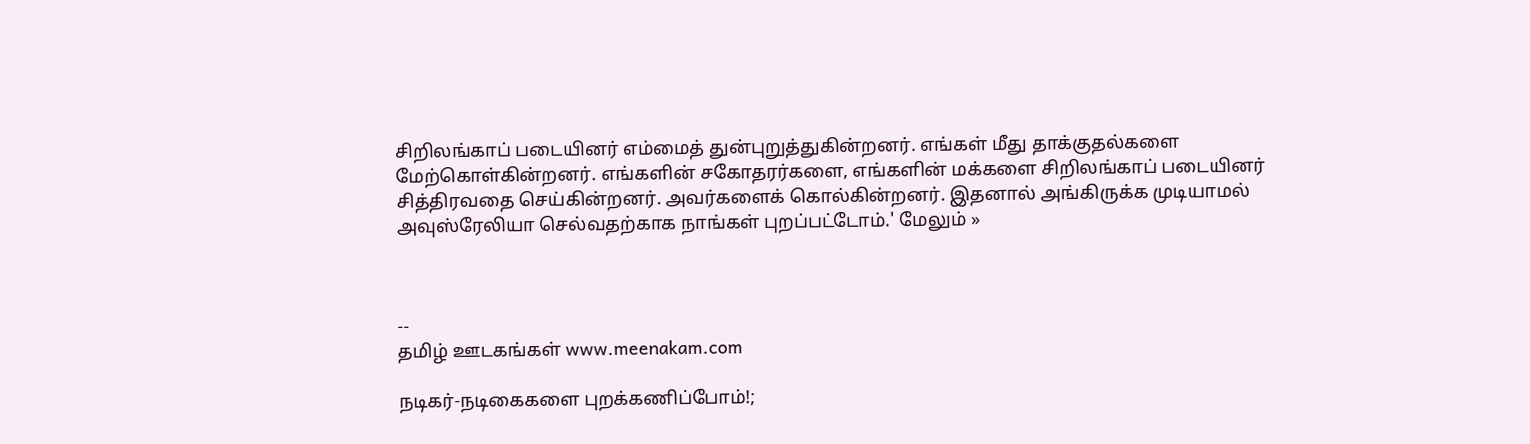சிறிலங்காப் படையினர் எம்மைத் துன்புறுத்துகின்றனர். எங்கள் மீது தாக்குதல்களை மேற்கொள்கின்றனர். எங்களின் சகோதரர்களை, எங்களின் மக்களை சிறிலங்காப் படையினர் சித்திரவதை செய்கின்றனர். அவர்களைக் கொல்கின்றனர். இதனால் அங்கிருக்க முடியாமல் அவுஸ்ரேலியா செல்வதற்காக நாங்கள் புறப்பட்டோம்.' மேலும் »



--
தமிழ் ஊடகங்கள் www.meenakam.com

நடிகர்-நடிகைகளை புறக்கணிப்போம்!;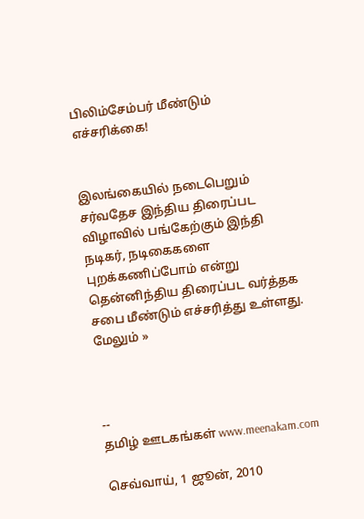பிலிம்சேம்பர் மீண்டும் எச்சரிக்கை!


இலங்கையில் நடைபெறும் சர்வதேச இந்திய திரைப்பட விழாவில் பங்கேற்கும் இந்தி நடிகர், நடிகைகளை புறக்கணிப்போம் என்று தென்னிந்திய திரைப்பட வர்த்தக சபை மீண்டும் எச்சரித்து உள்ளது. மேலும் »



--
தமிழ் ஊடகங்கள் www.meenakam.com

செவ்வாய், 1 ஜூன், 2010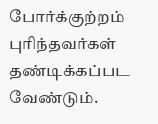போர்க்குற்றம் புரிந்தவர்கள் தண்டிக்கப்பட வேண்டும்.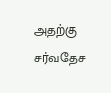அதற்கு சர்வதேச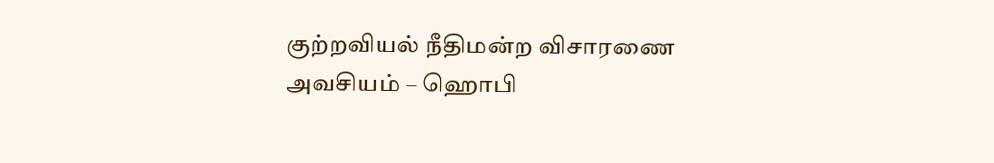குற்றவியல் நீதிமன்ற விசாரணை அவசியம் – ஹொபி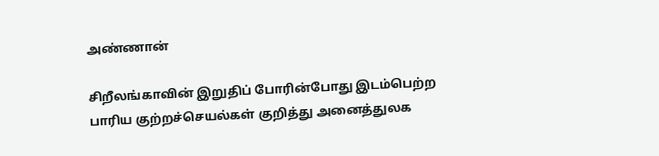அண்ணான்

சிறீலங்காவின் இறுதிப் போரின்போது இடம்பெற்ற பாரிய குற்றச்செயல்கள் குறித்து அனைத்துலக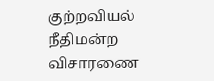குற்றவியல் நீதிமன்ற விசாரணை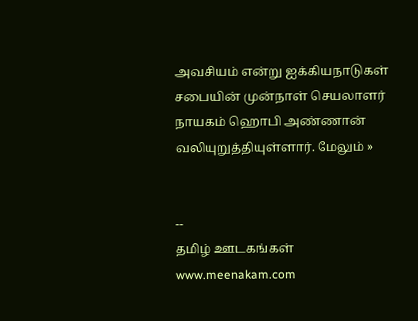அவசியம் என்று ஐக்கியநாடுகள் சபையின் முன்நாள் செயலாளர் நாயகம் ஹொபி அண்ணான் வலியுறுத்தியுள்ளார். மேலும் »


--
தமிழ் ஊடகங்கள் www.meenakam.com